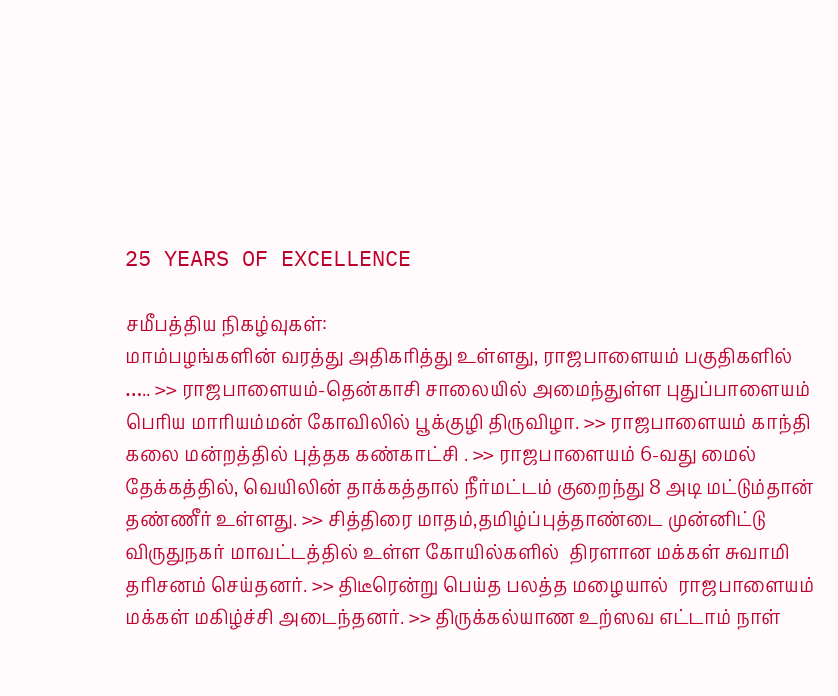25 YEARS OF EXCELLENCE

சமீபத்திய நிகழ்வுகள்:
மாம்பழங்களின் வரத்து அதிகரித்து உள்ளது, ராஜபாளையம் பகுதிகளில் ….. >> ராஜபாளையம்-தென்காசி சாலையில் அமைந்துள்ள புதுப்பாளையம் பெரிய மாரியம்மன் கோவிலில் பூக்குழி திருவிழா. >> ராஜபாளையம் காந்தி கலை மன்றத்தில் புத்தக கண்காட்சி . >> ராஜபாளையம் 6-வது மைல் தேக்கத்தில், வெயிலின் தாக்கத்தால் நீர்மட்டம் குறைந்து 8 அடி மட்டும்தான் தண்ணீர் உள்ளது. >> சித்திரை மாதம்,தமிழ்ப்புத்தாண்டை முன்னிட்டு விருதுநகர் மாவட்டத்தில் உள்ள கோயில்களில்  திரளான மக்கள் சுவாமி தரிசனம் செய்தனர். >> திடீரென்று பெய்த பலத்த மழையால்  ராஜபாளையம் மக்கள் மகிழ்ச்சி அடைந்தனர். >> திருக்கல்யாண உற்ஸவ எட்டாம் நாள்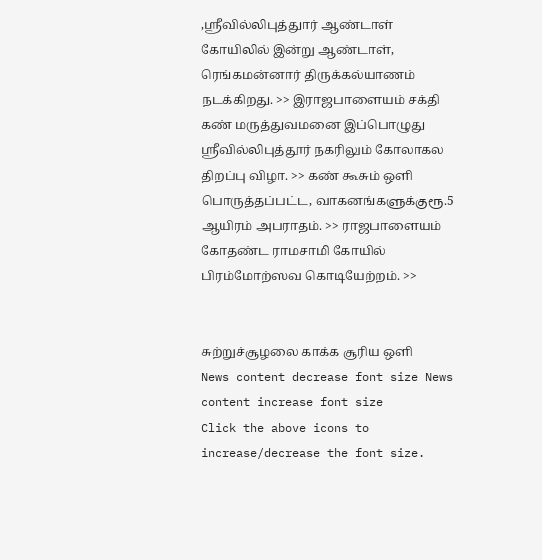,ஸ்ரீவில்லிபுத்துார் ஆண்டாள் கோயிலில் இன்று ஆண்டாள், ரெங்கமன்னார் திருக்கல்யாணம் நடக்கிறது. >> இராஜபாளையம் சக்தி கண் மருத்துவமனை இப்பொழுது ஸ்ரீவில்லிபுத்தூர் நகரிலும் கோலாகல திறப்பு விழா. >> கண் கூசும் ஒளி பொருத்தப்பட்ட, வாகனங்களுக்குரூ.5 ஆயிரம் அபராதம். >> ராஜபாளையம் கோதண்ட ராமசாமி கோயில்  பிரம்மோற்ஸவ கொடியேற்றம். >>


சுற்றுச்சூழலை காக்க சூரிய ஒளி
News content decrease font size News content increase font size
Click the above icons to increase/decrease the font size.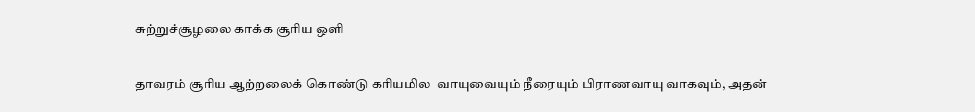சுற்றுச்சூழலை காக்க சூரிய ஒளி

தாவரம் சூரிய ஆற்றலைக் கொண்டு கரியமில  வாயுவையும் நீரையும் பிராணவாயு வாகவும், அதன்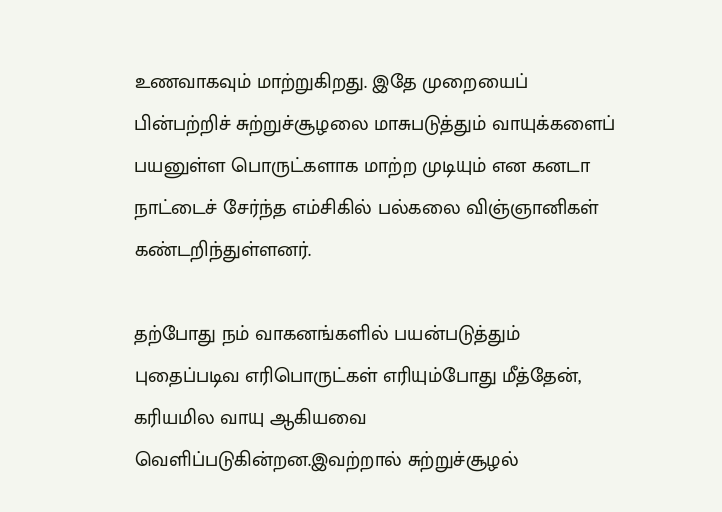உணவாகவும் மாற்றுகிறது. இதே முறையைப் பின்பற்றிச் சுற்றுச்சூழலை மாசுபடுத்தும் வாயுக்களைப் பயனுள்ள பொருட்களாக மாற்ற முடியும் என கனடா நாட்டைச் சேர்ந்த எம்சிகில் பல்கலை விஞ்ஞானிகள் கண்டறிந்துள்ளனர்.

தற்போது நம் வாகனங்களில் பயன்படுத்தும் புதைப்படிவ எரிபொருட்கள் எரியும்போது மீத்தேன், கரியமில வாயு ஆகியவை வெளிப்படுகின்றன.இவற்றால் சுற்றுச்சூழல்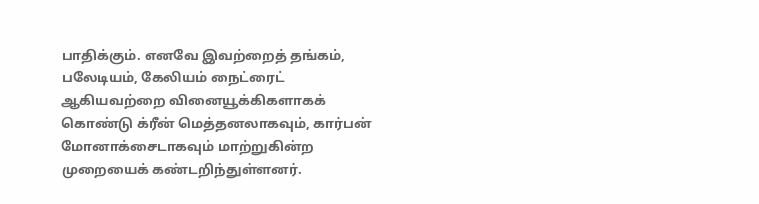பாதிக்கும். எனவே இவற்றைத் தங்கம், பலேடியம், கேலியம் நைட்ரைட் ஆகியவற்றை வினையூக்கிகளாகக் கொண்டு க்ரீன் மெத்தனலாகவும், கார்பன் மோனாக்சைடாகவும் மாற்றுகின்ற முறையைக் கண்டறிந்துள்ளனர்.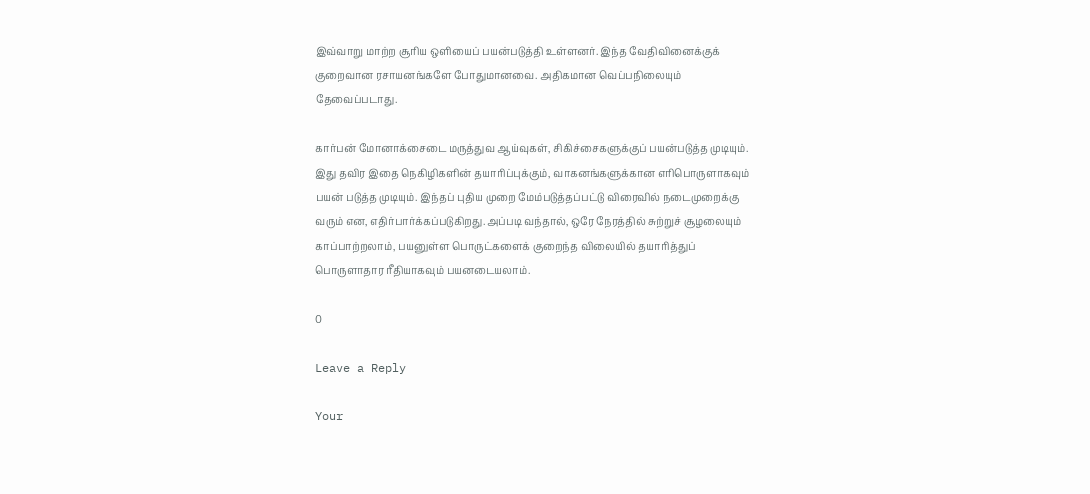இவ்வாறு மாற்ற சூரிய ஒளியைப் பயன்படுத்தி உள்ளனர். இந்த வேதிவினைக்குக் குறைவான ரசாயனங்களே போதுமானவை. அதிகமான வெப்பநிலையும் தேவைப்படாது.

கார்பன் மோனாக்சைடை மருத்துவ ஆய்வுகள், சிகிச்சைகளுக்குப் பயன்படுத்த முடியும். இது தவிர இதை நெகிழிகளின் தயாரிப்புக்கும், வாகனங்களுக்கான எரிபொருளாகவும் பயன் படுத்த முடியும். இந்தப் புதிய முறை மேம்படுத்தப்பட்டு விரைவில் நடைமுறைக்கு வரும் என, எதிர்பார்க்கப்படுகிறது.அப்படி வந்தால், ஒரே நேரத்தில் சுற்றுச் சூழலையும் காப்பாற்றலாம், பயனுள்ள பொருட்களைக் குறைந்த விலையில் தயாரித்துப் பொருளாதார ரீதியாகவும் பயனடையலாம்.

0

Leave a Reply

Your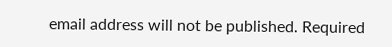email address will not be published. Required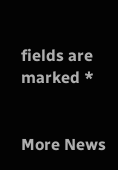fields are marked *


More News